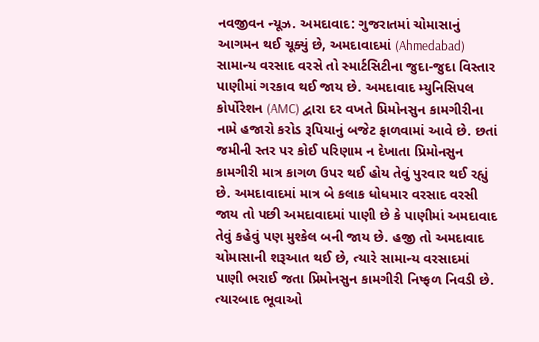નવજીવન ન્યૂઝ. અમદાવાદ: ગુજરાતમાં ચોમાસાનું આગમન થઈ ચૂક્યું છે, અમદાવાદમાં (Ahmedabad) સામાન્ય વરસાદ વરસે તો સ્માર્ટસિટીના જુદા-જુદા વિસ્તાર પાણીમાં ગરકાવ થઈ જાય છે. અમદાવાદ મ્યુનિસિપલ કોર્પોરેશન (AMC) દ્વારા દર વખતે પ્રિમોનસુન કામગીરીના નામે હજારો કરોડ રૂપિયાનું બજેટ ફાળવામાં આવે છે. છતાં જમીની સ્તર પર કોઈ પરિણામ ન દેખાતા પ્રિમોનસુન કામગીરી માત્ર કાગળ ઉપર થઈ હોય તેવું પુરવાર થઈ રહ્યું છે. અમદાવાદમાં માત્ર બે કલાક ધોધમાર વરસાદ વરસી જાય તો પછી અમદાવાદમાં પાણી છે કે પાણીમાં અમદાવાદ તેવું કહેવું પણ મુશ્કેલ બની જાય છે. હજી તો અમદાવાદ ચોમાસાની શરૂઆત થઈ છે, ત્યારે સામાન્ય વરસાદમાં પાણી ભરાઈ જતા પ્રિમોનસુન કામગીરી નિષ્ફળ નિવડી છે. ત્યારબાદ ભૂવાઓ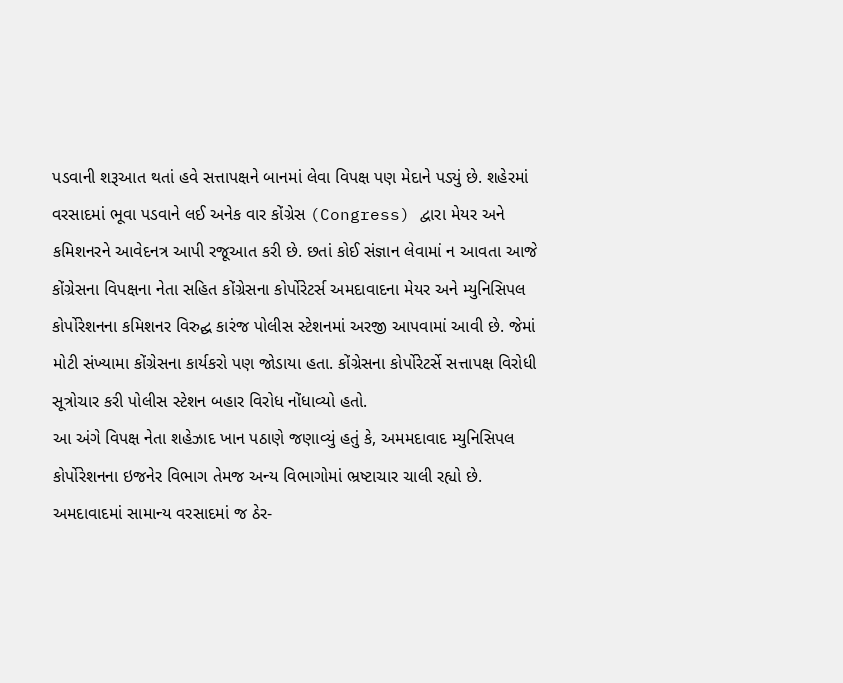પડવાની શરૂઆત થતાં હવે સત્તાપક્ષને બાનમાં લેવા વિપક્ષ પણ મેદાને પડ્યું છે. શહેરમાં વરસાદમાં ભૂવા પડવાને લઈ અનેક વાર કોંગ્રેસ (Congress) દ્વારા મેયર અને કમિશનરને આવેદનત્ર આપી રજૂઆત કરી છે. છતાં કોઈ સંજ્ઞાન લેવામાં ન આવતા આજે કોંગ્રેસના વિપક્ષના નેતા સહિત કોંગ્રેસના કોર્પોરેટર્સ અમદાવાદના મેયર અને મ્યુનિસિપલ કોર્પોરેશનના કમિશનર વિરુદ્ઘ કારંજ પોલીસ સ્ટેશનમાં અરજી આપવામાં આવી છે. જેમાં મોટી સંખ્યામા કોંગ્રેસના કાર્યકરો પણ જોડાયા હતા. કોંગ્રેસના કોર્પોરેટર્સે સત્તાપક્ષ વિરોધી સૂત્રોચાર કરી પોલીસ સ્ટેશન બહાર વિરોધ નોંધાવ્યો હતો.
આ અંગે વિપક્ષ નેતા શહેઝાદ ખાન પઠાણે જણાવ્યું હતું કે, અમમદાવાદ મ્યુનિસિપલ કોર્પોરેશનના ઇજનેર વિભાગ તેમજ અન્ય વિભાગોમાં ભ્રષ્ટાચાર ચાલી રહ્યો છે. અમદાવાદમાં સામાન્ય વરસાદમાં જ ઠેર-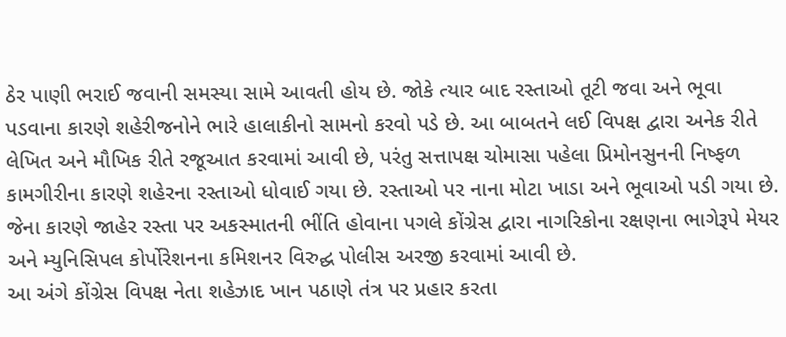ઠેર પાણી ભરાઈ જવાની સમસ્યા સામે આવતી હોય છે. જોકે ત્યાર બાદ રસ્તાઓ તૂટી જવા અને ભૂવા પડવાના કારણે શહેરીજનોને ભારે હાલાકીનો સામનો કરવો પડે છે. આ બાબતને લઈ વિપક્ષ દ્વારા અનેક રીતે લેખિત અને મૌખિક રીતે રજૂઆત કરવામાં આવી છે, પરંતુ સત્તાપક્ષ ચોમાસા પહેલા પ્રિમોનસુનની નિષ્ફળ કામગીરીના કારણે શહેરના રસ્તાઓ ધોવાઈ ગયા છે. રસ્તાઓ પર નાના મોટા ખાડા અને ભૂવાઓ પડી ગયા છે. જેના કારણે જાહેર રસ્તા પર અકસ્માતની ભીંતિ હોવાના પગલે કોંગ્રેસ દ્વારા નાગરિકોના રક્ષણના ભાગેરૂપે મેયર અને મ્યુનિસિપલ કોર્પોરેશનના કમિશનર વિરુદ્ઘ પોલીસ અરજી કરવામાં આવી છે.
આ અંગે કોંગ્રેસ વિપક્ષ નેતા શહેઝાદ ખાન પઠાણે તંત્ર પર પ્રહાર કરતા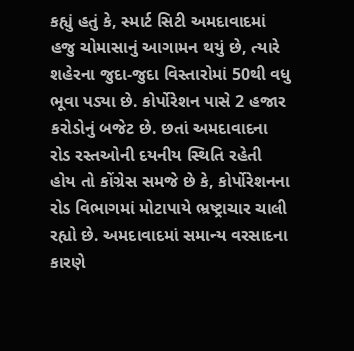કહ્યું હતું કે, સ્માર્ટ સિટી અમદાવાદમાં હજુ ચોમાસાનું આગામન થયું છે, ત્યારે શહેરના જુદા-જુદા વિસ્તારોમાં 50થી વધુ ભૂવા પડ્યા છે. કોર્પોરેશન પાસે 2 હજાર કરોડોનું બજેટ છે. છતાં અમદાવાદના રોડ રસ્તઓની દયનીય સ્થિતિ રહેતી હોય તો કોંગ્રેસ સમજે છે કે, કોર્પોરેશનના રોડ વિભાગમાં મોટાપાયે ભ્રષ્ટ્રાચાર ચાલી રહ્યો છે. અમદાવાદમાં સમાન્ય વરસાદના કારણે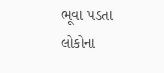ભૂવા પડતા લોકોના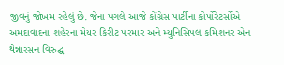જીવનું જોખમ રહેલું છે. જેના પગલે આજે કોંગ્રેસ પાર્ટીના કોર્પોરેટર્સોએ અમદાવાદના શહેરના મેયર કિરીટ પરમાર અને મ્યુનિસિપલ કમિશનર એન થેન્નારસન વિરુદ્ઘ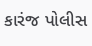કારંજ પોલીસ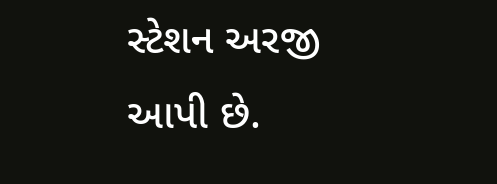સ્ટેશન અરજી આપી છે.